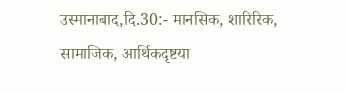उस्मानाबाद,दि.30:- मानसिक, शारिरिक, सामाजिक, आर्थिकदृष्टया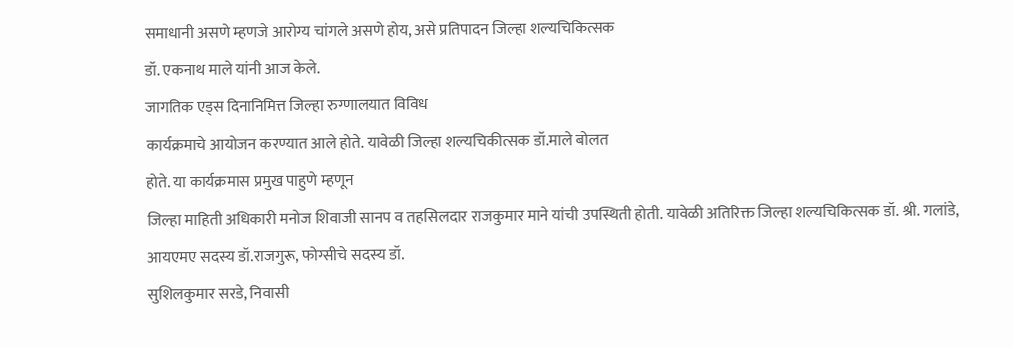समाधानी असणे म्हणजे आरोग्य चांगले असणे होय, असे प्रतिपादन जिल्हा शल्यचिकित्सक
डॉ. एकनाथ माले यांनी आज केले.
जागतिक एड्स दिनानिमित्त जिल्हा रुग्णालयात विविध
कार्यक्रमाचे आयोजन करण्यात आले होते. यावेळी जिल्हा शल्यचिकीत्सक डॉ.माले बोलत
होते. या कार्यक्रमास प्रमुख पाहुणे म्हणून
जिल्हा माहिती अधिकारी मनोज शिवाजी सानप व तहसिलदार राजकुमार माने यांची उपस्थिती होती. यावेळी अतिरिक्त जिल्हा शल्यचिकित्सक डॉ. श्री. गलांडे,
आयएमए सदस्य डॉ.राजगुरू, फोग्सीचे सदस्य डॉ.
सुशिलकुमार सरडे, निवासी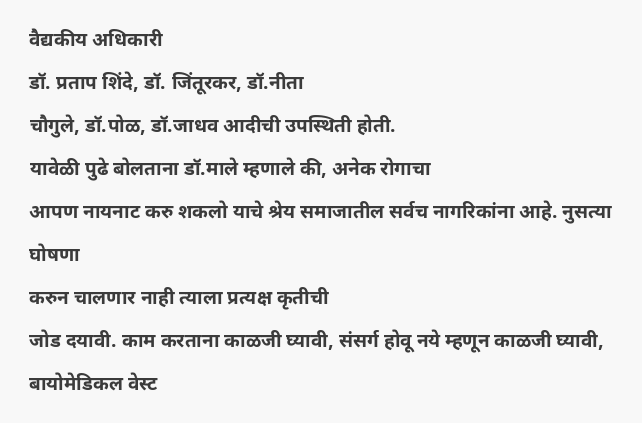वैद्यकीय अधिकारी
डॉ. प्रताप शिंदे, डॉ. जिंतूरकर, डॉ.नीता
चौगुले, डॉ.पोळ, डॉ.जाधव आदीची उपस्थिती होती.
यावेळी पुढे बोलताना डॉ.माले म्हणाले की, अनेक रोगाचा
आपण नायनाट करु शकलो याचे श्रेय समाजातील सर्वच नागरिकांना आहे. नुसत्या घोषणा
करुन चालणार नाही त्याला प्रत्यक्ष कृतीची
जोड दयावी. काम करताना काळजी घ्यावी, संसर्ग होवू नये म्हणून काळजी घ्यावी,
बायोमेडिकल वेस्ट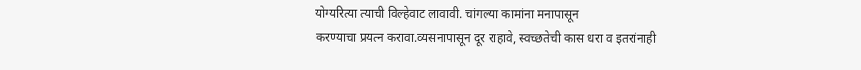योग्यरित्या त्याची विल्हेवाट लावावी. चांगल्या कामांना मनापासून
करण्याचा प्रयत्न करावा.व्यसनापासून दूर राहावे, स्वच्छतेची कास धरा व इतरांनाही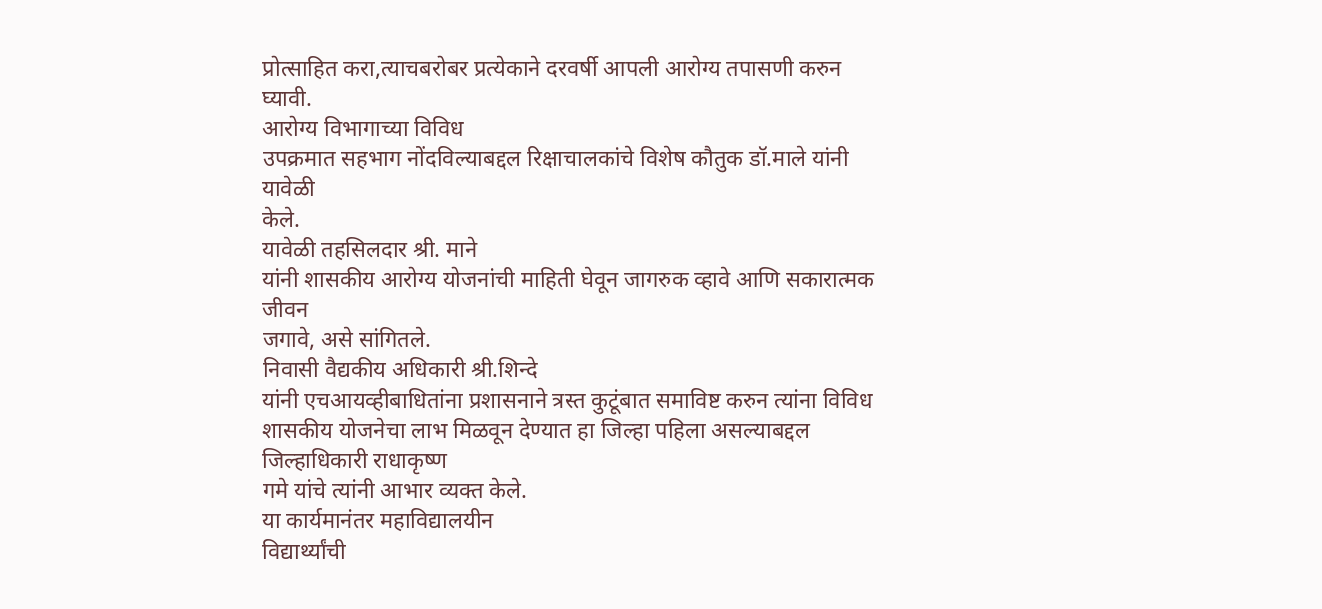प्रोत्साहित करा,त्याचबरोबर प्रत्येकाने दरवर्षी आपली आरोग्य तपासणी करुन घ्यावी.
आरोग्य विभागाच्या विविध
उपक्रमात सहभाग नोंदविल्याबद्दल रिक्षाचालकांचे विशेष कौतुक डॉ.माले यांनी यावेळी
केले.
यावेळी तहसिलदार श्री. माने
यांनी शासकीय आरोग्य योजनांची माहिती घेवून जागरुक व्हावे आणि सकारात्मक जीवन
जगावे, असे सांगितले.
निवासी वैद्यकीय अधिकारी श्री.शिन्दे
यांनी एचआयव्हीबाधितांना प्रशासनाने त्रस्त कुटूंबात समाविष्ट करुन त्यांना विविध
शासकीय योजनेचा लाभ मिळवून देण्यात हा जिल्हा पहिला असल्याबद्दल जिल्हाधिकारी राधाकृष्ण
गमे यांचे त्यांनी आभार व्यक्त केले.
या कार्यमानंतर महाविद्यालयीन
विद्यार्थ्यांची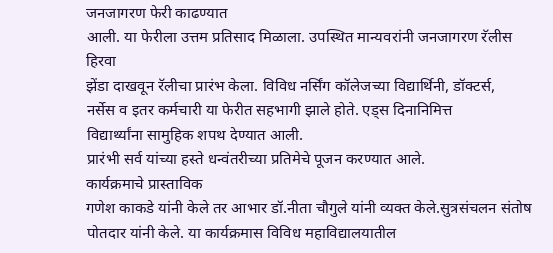जनजागरण फेरी काढण्यात
आली. या फेरीला उत्तम प्रतिसाद मिळाला. उपस्थित मान्यवरांनी जनजागरण रॅलीस हिरवा
झेंडा दाखवून रॅलीचा प्रारंभ केला. विविध नर्सिंग कॉलेजच्या विद्यार्थिनी, डॉक्टर्स,
नर्सेस व इतर कर्मचारी या फेरीत सहभागी झाले होते. एड्स दिनानिमित्त
विद्यार्थ्यांना सामुहिक शपथ देण्यात आली.
प्रारंभी सर्व यांच्या हस्ते धन्वंतरीच्या प्रतिमेचे पूजन करण्यात आले.
कार्यक्रमाचे प्रास्ताविक
गणेश काकडे यांनी केले तर आभार डॉ.नीता चौगुले यांनी व्यक्त केले.सुत्रसंचलन संतोष
पोतदार यांनी केले. या कार्यक्रमास विविध महाविद्यालयातील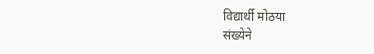विद्यार्थी मोठया
संख्येने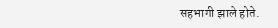सहभागी झाले होते.